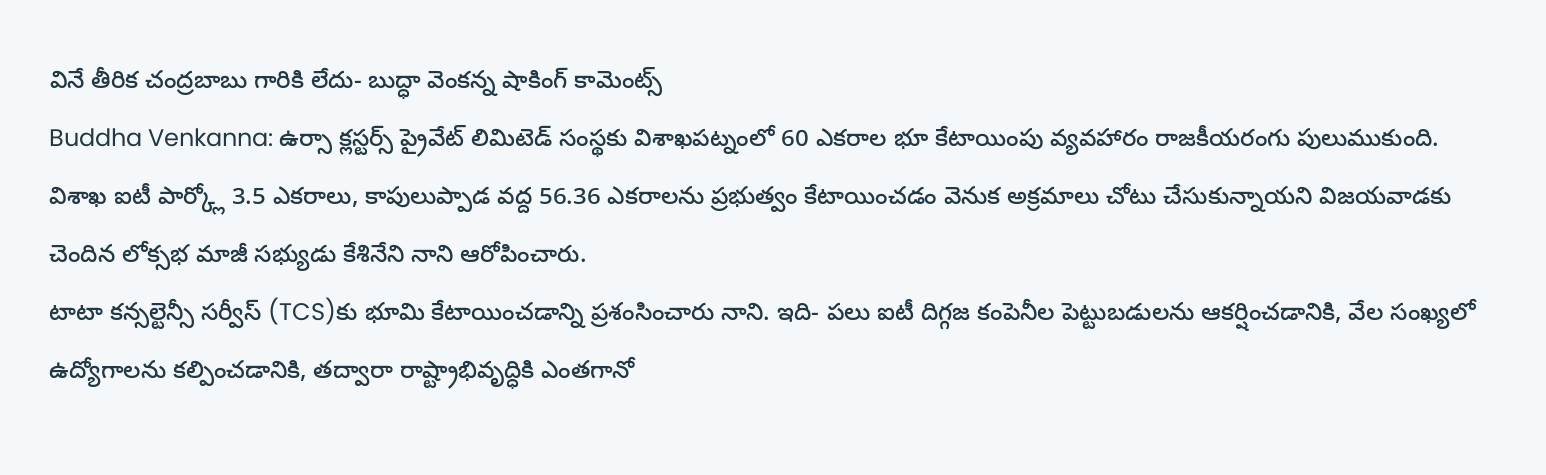వినే తీరిక చంద్రబాబు గారికి లేదు- బుద్ధా వెంకన్న షాకింగ్ కామెంట్స్
Buddha Venkanna: ఉర్సా క్లస్టర్స్ ప్రైవేట్ లిమిటెడ్ సంస్థకు విశాఖపట్నంలో 60 ఎకరాల భూ కేటాయింపు వ్యవహారం రాజకీయరంగు పులుముకుంది. విశాఖ ఐటీ పార్క్లో 3.5 ఎకరాలు, కాపులుప్పాడ వద్ద 56.36 ఎకరాలను ప్రభుత్వం కేటాయించడం వెనుక అక్రమాలు చోటు చేసుకున్నాయని విజయవాడకు చెందిన లోక్సభ మాజీ సభ్యుడు కేశినేని నాని ఆరోపించారు.
టాటా కన్సల్టెన్సీ సర్వీస్ (TCS)కు భూమి కేటాయించడాన్ని ప్రశంసించారు నాని. ఇది- పలు ఐటీ దిగ్గజ కంపెనీల పెట్టుబడులను ఆకర్షించడానికి, వేల సంఖ్యలో ఉద్యోగాలను కల్పించడానికి, తద్వారా రాష్ట్రాభివృద్ధికి ఎంతగానో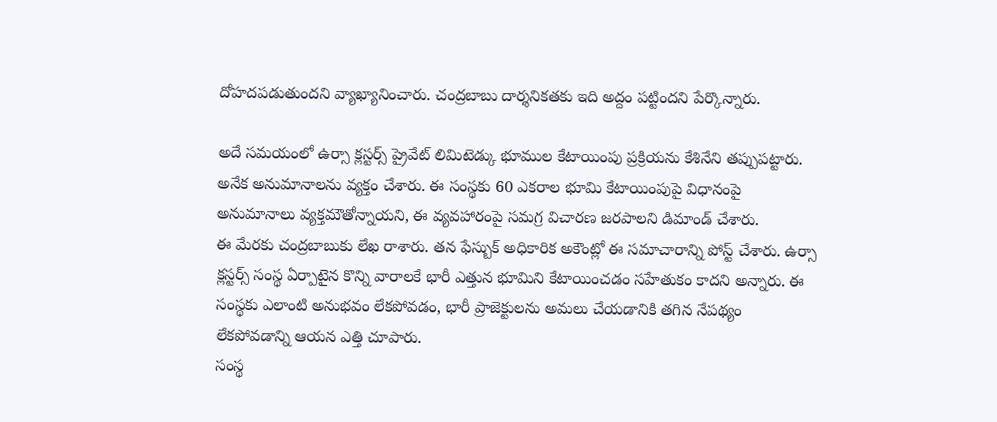దోహదపడుతుందని వ్యాఖ్యానించారు. చంద్రబాబు దార్శనికతకు ఇది అద్దం పట్టిందని పేర్కొన్నారు.

అదే సమయంలో ఉర్సా క్లస్టర్స్ ప్రైవేట్ లిమిటెడ్కు భూముల కేటాయింపు ప్రక్రియను కేశినేని తప్పుపట్టారు. అనేక అనుమానాలను వ్యక్తం చేశారు. ఈ సంస్థకు 60 ఎకరాల భూమి కేటాయింపుపై విధానంపై అనుమానాలు వ్యక్తమౌతోన్నాయని, ఈ వ్యవహారంపై సమగ్ర విచారణ జరపాలని డిమాండ్ చేశారు.
ఈ మేరకు చంద్రబాబుకు లేఖ రాశారు. తన ఫేస్బుక్ అధికారిక అకౌంట్లో ఈ సమాచారాన్ని పోస్ట్ చేశారు. ఉర్సా క్లస్టర్స్ సంస్థ ఏర్పాటైన కొన్ని వారాలకే భారీ ఎత్తున భూమిని కేటాయించడం సహేతుకం కాదని అన్నారు. ఈ సంస్థకు ఎలాంటి అనుభవం లేకపోవడం, భారీ ప్రాజెక్టులను అమలు చేయడానికి తగిన నేపథ్యం లేకపోవడాన్ని ఆయన ఎత్తి చూపారు.
సంస్థ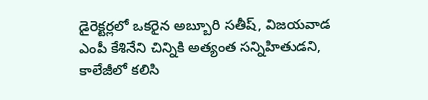డైరెక్టర్లలో ఒకరైన అబ్బూరి సతీష్, విజయవాడ ఎంపీ కేశినేని చిన్నికి అత్యంత సన్నిహితుడని, కాలేజీలో కలిసి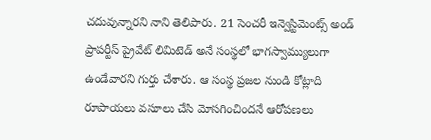చదువున్నారని నాని తెలిపారు. 21 సెంచరీ ఇన్వెస్టిమెంట్స్ అండ్ ప్రాపర్టీస్ ప్రైవేట్ లిమిటెడ్ అనే సంస్థలో భాగస్వామ్యులుగా ఉండేవారని గుర్తు చేశారు. ఆ సంస్థ ప్రజల నుండి కోట్లాది రూపాయలు వసూలు చేసి మోసగించిందనే ఆరోపణలు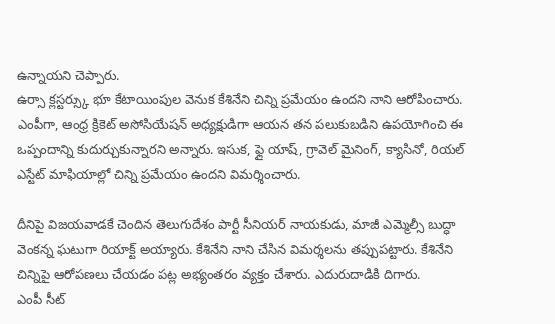ఉన్నాయని చెప్పారు.
ఉర్సా క్లస్టర్స్కు భూ కేటాయింపుల వెనుక కేశినేని చిన్ని ప్రమేయం ఉందని నాని ఆరోపించారు. ఎంపీగా, ఆంధ్ర క్రికెట్ అసోసియేషన్ అధ్యక్షుడిగా ఆయన తన పలుకుబడిని ఉపయోగించి ఈ ఒప్పందాన్ని కుదుర్చుకున్నారని అన్నారు. ఇసుక, ఫ్లై యాష్, గ్రావెల్ మైనింగ్, క్యాసినో, రియల్ ఎస్టేట్ మాఫియాల్లో చిన్ని ప్రమేయం ఉందని విమర్శించారు.

దీనిపై విజయవాడకే చెందిన తెలుగుదేశం పార్టీ సీనియర్ నాయకుడు, మాజీ ఎమ్మెల్సీ బుద్ధా వెంకన్న ఘటుగా రియాక్ట్ అయ్యారు. కేశినేని నాని చేసిన విమర్శలను తప్పుపట్టారు. కేశినేని చిన్నిపై ఆరోపణలు చేయడం పట్ల అభ్యంతరం వ్యక్తం చేశారు. ఎదురుదాడికి దిగారు.
ఎంపీ సీట్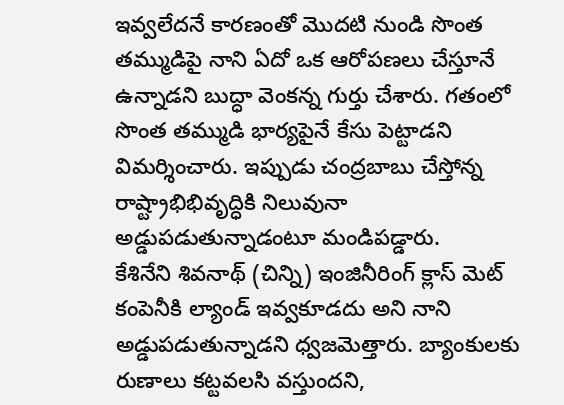ఇవ్వలేదనే కారణంతో మొదటి నుండి సొంత తమ్ముడిపై నాని ఏదో ఒక ఆరోపణలు చేస్తూనే ఉన్నాడని బుద్ధా వెంకన్న గుర్తు చేశారు. గతంలో సొంత తమ్ముడి భార్యపైనే కేసు పెట్టాడని విమర్శించారు. ఇప్పుడు చంద్రబాబు చేస్తోన్న రాష్ట్రాభిభివృద్ధికి నిలువునా అడ్డుపడుతున్నాడంటూ మండిపడ్డారు.
కేశినేని శివనాథ్ (చిన్ని) ఇంజినీరింగ్ క్లాస్ మెట్ కంపెనీకి ల్యాండ్ ఇవ్వకూడదు అని నాని అడ్డుపడుతున్నాడని ధ్వజమెత్తారు. బ్యాంకులకు రుణాలు కట్టవలసి వస్తుందని,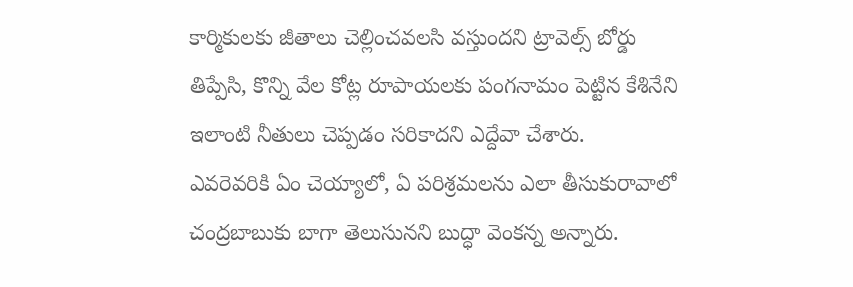కార్మికులకు జీతాలు చెల్లించవలసి వస్తుందని ట్రావెల్స్ బోర్డు తిప్పేసి, కొన్ని వేల కోట్ల రూపాయలకు పంగనామం పెట్టిన కేశినేని ఇలాంటి నీతులు చెప్పడం సరికాదని ఎద్దేవా చేశారు.
ఎవరెవరికి ఏం చెయ్యాలో, ఏ పరిశ్రమలను ఎలా తీసుకురావాలో చంద్రబాబుకు బాగా తెలుసునని బుద్ధా వెంకన్న అన్నారు.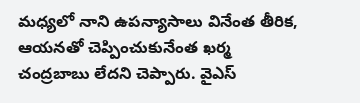మధ్యలో నాని ఉపన్యాసాలు వినేంత తీరిక, ఆయనతో చెప్పించుకునేంత ఖర్మ చంద్రబాబు లేదని చెప్పారు. వైఎస్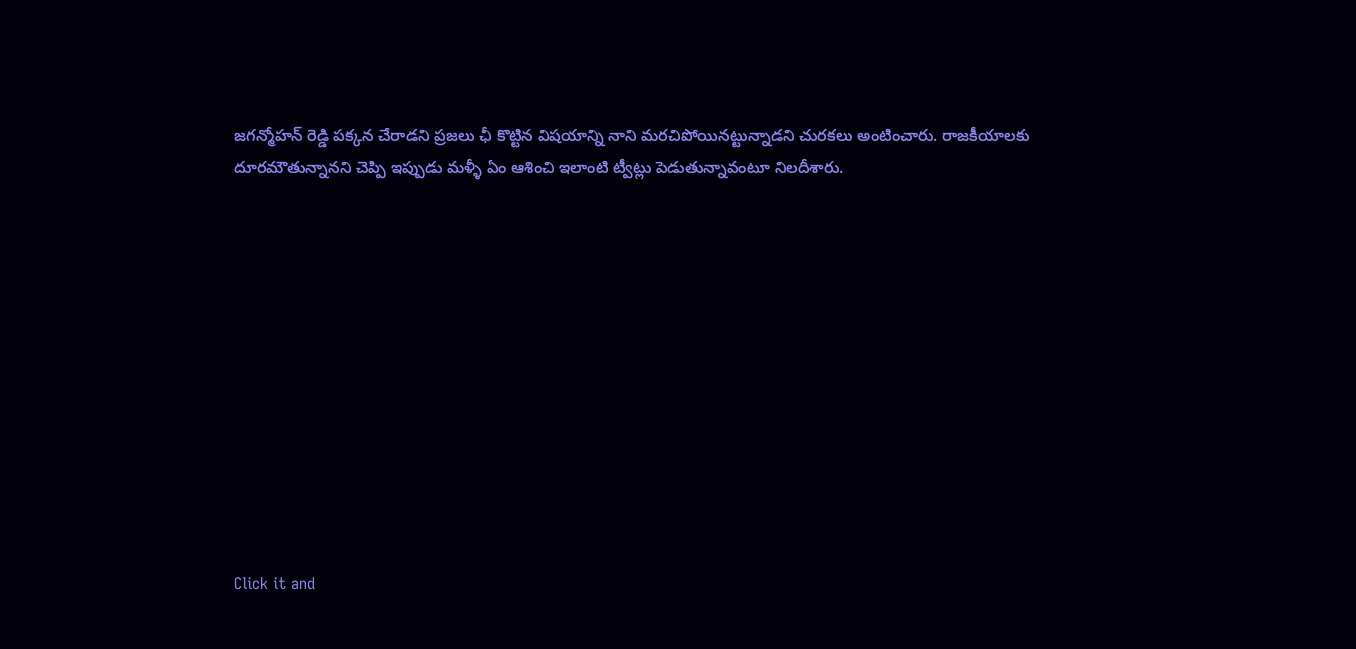జగన్మోహన్ రెడ్డి పక్కన చేరాడని ప్రజలు ఛీ కొట్టిన విషయాన్ని నాని మరచిపోయినట్టున్నాడని చురకలు అంటించారు. రాజకీయాలకు దూరమౌతున్నానని చెప్పి ఇప్పుడు మళ్ళీ ఏం ఆశించి ఇలాంటి ట్వీట్లు పెడుతున్నావంటూ నిలదీశారు.












Click it and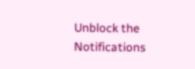Unblock the Notifications